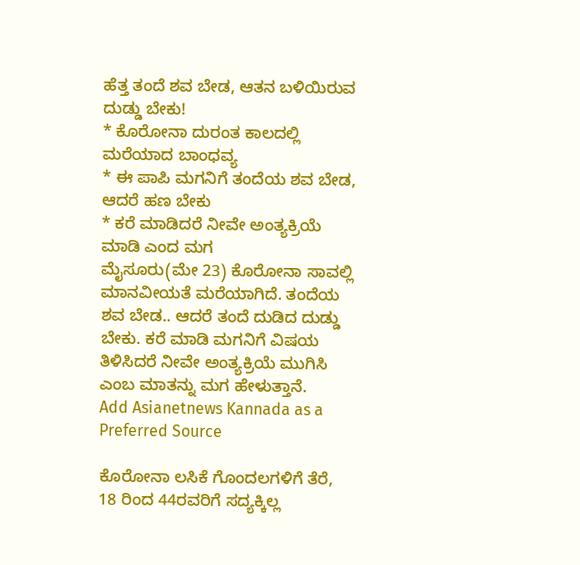ಹೆತ್ತ ತಂದೆ ಶವ ಬೇಡ, ಆತನ ಬಳಿಯಿರುವ ದುಡ್ಡು ಬೇಕು!
* ಕೊರೋನಾ ದುರಂತ ಕಾಲದಲ್ಲಿ ಮರೆಯಾದ ಬಾಂಧವ್ಯ
* ಈ ಪಾಪಿ ಮಗನಿಗೆ ತಂದೆಯ ಶವ ಬೇಡ, ಆದರೆ ಹಣ ಬೇಕು
* ಕರೆ ಮಾಡಿದರೆ ನೀವೇ ಅಂತ್ಯಕ್ರಿಯೆ ಮಾಡಿ ಎಂದ ಮಗ
ಮೈಸೂರು(ಮೇ 23) ಕೊರೋನಾ ಸಾವಲ್ಲಿ ಮಾನವೀಯತೆ ಮರೆಯಾಗಿದೆ. ತಂದೆಯ ಶವ ಬೇಡ.. ಆದರೆ ತಂದೆ ದುಡಿದ ದುಡ್ಡು ಬೇಕು. ಕರೆ ಮಾಡಿ ಮಗನಿಗೆ ವಿಷಯ ತಿಳಿಸಿದರೆ ನೀವೇ ಅಂತ್ಯಕ್ರಿಯೆ ಮುಗಿಸಿ ಎಂಬ ಮಾತನ್ನು ಮಗ ಹೇಳುತ್ತಾನೆ.
Add Asianetnews Kannada as a Preferred Source

ಕೊರೋನಾ ಲಸಿಕೆ ಗೊಂದಲಗಳಿಗೆ ತೆರೆ, 18 ರಿಂದ 44ರವರಿಗೆ ಸದ್ಯಕ್ಕಿಲ್ಲ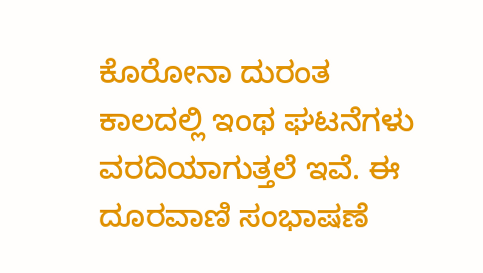ಕೊರೋನಾ ದುರಂತ ಕಾಲದಲ್ಲಿ ಇಂಥ ಘಟನೆಗಳು ವರದಿಯಾಗುತ್ತಲೆ ಇವೆ. ಈ ದೂರವಾಣಿ ಸಂಭಾಷಣೆ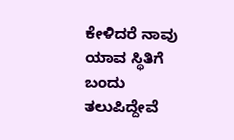ಕೇಳಿದರೆ ನಾವು ಯಾವ ಸ್ಥಿತಿಗೆ ಬಂದು ತಲುಪಿದ್ದೇವೆ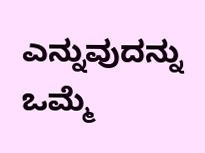ಎನ್ನುವುದನ್ನು ಒಮ್ಮೆ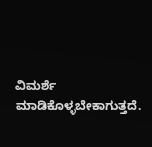ವಿಮರ್ಶೆ ಮಾಡಿಕೊಳ್ಳಬೇಕಾಗುತ್ತದೆ.